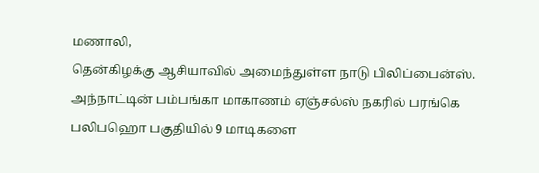மணாலி,
தென்கிழக்கு ஆசியாவில் அமைந்துள்ள நாடு பிலிப்பைன்ஸ். அந்நாட்டின் பம்பங்கா மாகாணம் ஏஞ்சல்ஸ் நகரில் பரங்கெ பலிபஹொ பகுதியில் 9 மாடிகளை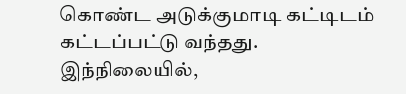கொண்ட அடுக்குமாடி கட்டிடம் கட்டப்பட்டு வந்தது.
இந்நிலையில்,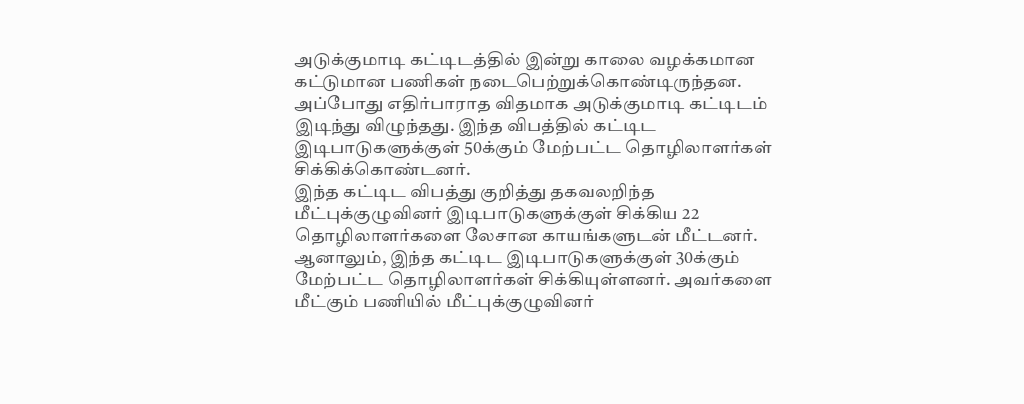அடுக்குமாடி கட்டிடத்தில் இன்று காலை வழக்கமான கட்டுமான பணிகள் நடைபெற்றுக்கொண்டிருந்தன. அப்போது எதிர்பாராத விதமாக அடுக்குமாடி கட்டிடம் இடிந்து விழுந்தது. இந்த விபத்தில் கட்டிட இடிபாடுகளுக்குள் 50க்கும் மேற்பட்ட தொழிலாளர்கள் சிக்கிக்கொண்டனர்.
இந்த கட்டிட விபத்து குறித்து தகவலறிந்த மீட்புக்குழுவினர் இடிபாடுகளுக்குள் சிக்கிய 22 தொழிலாளர்களை லேசான காயங்களுடன் மீட்டனர். ஆனாலும், இந்த கட்டிட இடிபாடுகளுக்குள் 30க்கும் மேற்பட்ட தொழிலாளர்கள் சிக்கியுள்ளனர். அவர்களை மீட்கும் பணியில் மீட்புக்குழுவினர்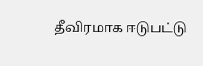தீவிரமாக ஈடுபட்டு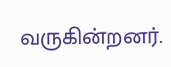வருகின்றனர்.